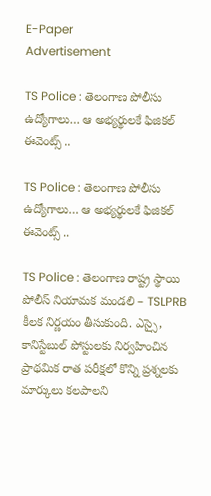E-Paper
Advertisement

TS Police : తెలంగాణ పోలీసు ఉద్యోగాలు… ఆ అభ్యర్థులకే ఫిజికల్‌ ఈవెంట్స్ ..

TS Police : తెలంగాణ పోలీసు ఉద్యోగాలు… ఆ అభ్యర్థులకే ఫిజికల్‌ ఈవెంట్స్ ..

TS Police : తెలంగాణ రాష్ట్ర స్థాయి పోలీస్‌ నియామక మండలి – TSLPRB కీలక నిర్ణయం తీసుకుంది. ఎస్సై, కానిస్టేబుల్‌ పోస్టులకు నిర్వహించిన ప్రాథమిక రాత పరీక్షలో కొన్ని ప్రశ్నలకు మార్కులు కలపాలని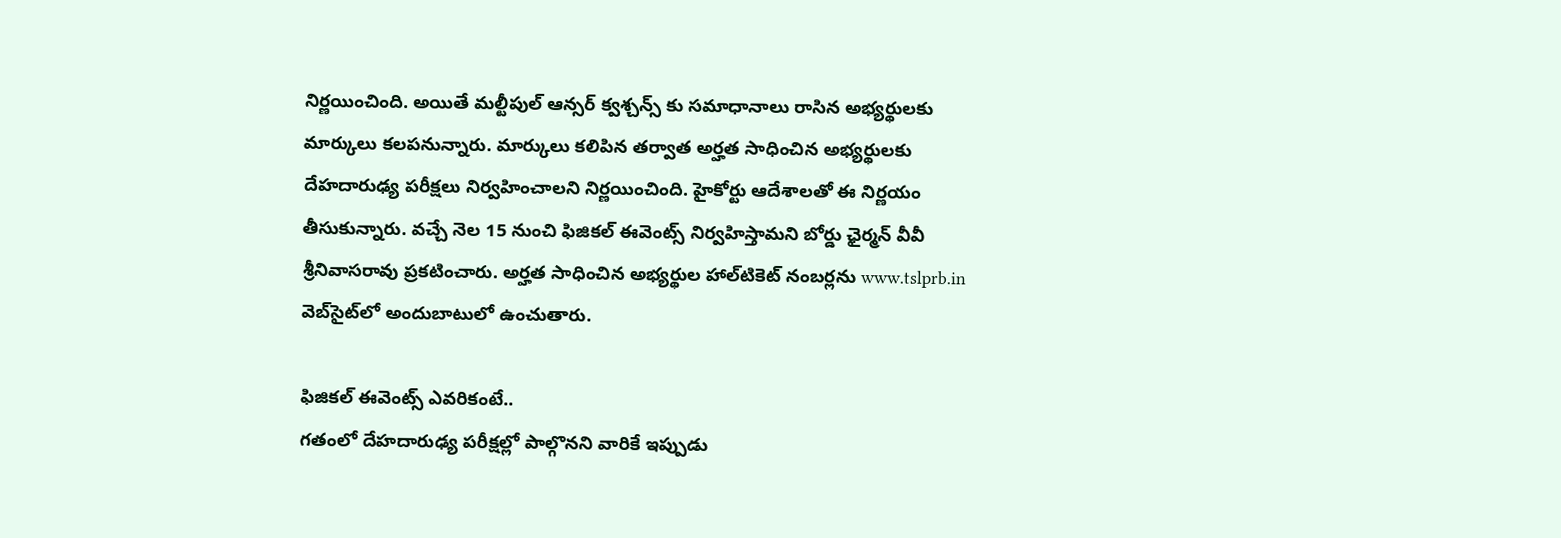నిర్ణయించింది. అయితే మల్టీపుల్‌ ఆన్సర్‌ క్వశ్చన్స్‌ కు సమాధానాలు రాసిన అభ్యర్థులకు మార్కులు కలపనున్నారు. మార్కులు కలిపిన తర్వాత అర్హత సాధించిన అభ్యర్థులకు దేహదారుఢ్య పరీక్షలు నిర్వహించాలని నిర్ణయించింది. హైకోర్టు ఆదేశాలతో ఈ నిర్ణయం తీసుకున్నారు. వచ్చే నెల 15 నుంచి ఫిజికల్‌ ఈవెంట్స్‌ నిర్వహిస్తామని బోర్డు ఛైర్మన్‌ వీవీ శ్రీనివాసరావు ప్రకటించారు. అర్హత సాధించిన అభ్యర్థుల హాల్‌టికెట్‌ నంబర్లను www.tslprb.in వెబ్‌సైట్‌లో అందుబాటులో ఉంచుతారు.

ఫిజికల్‌ ఈవెంట్స్‌ ఎవరికంటే..
గతంలో దేహదారుఢ్య పరీక్షల్లో పాల్గొనని వారికే ఇప్పుడు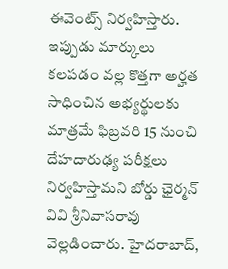ఈవెంట్స్ నిర్వహిస్తారు. ఇప్పుడు మార్కులు కలపడం వల్ల కొత్తగా అర్హత సాధించిన అభ్యర్థులకు మాత్రమే ఫిబ్రవరి 15 నుంచి దేహదారుఢ్య పరీక్షలు నిర్వహిస్తామని బోర్డు ఛైర్మన్‌ వివి శ్రీనివాసరావు వెల్లడించారు. హైదరాబాద్,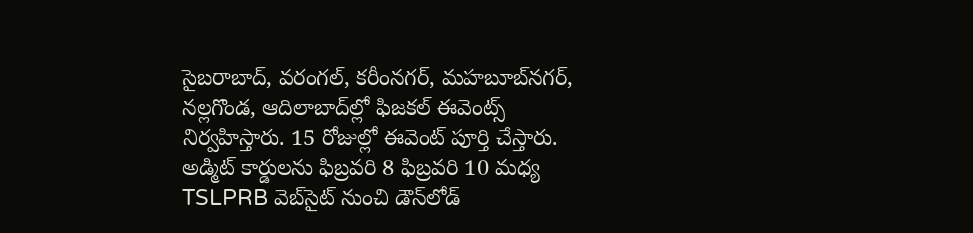సైబరాబాద్, వరంగల్, కరీంనగర్, మహబూబ్‌నగర్, నల్లగొండ, ఆదిలాబాద్‌ల్లో ఫిజకల్ ఈవెంట్స్ నిర్వహిస్తారు. 15 రోజుల్లో ఈవెంట్ పూర్తి చేస్తారు. అడ్మిట్‌ కార్డులను ఫిబ్రవరి 8 ఫిబ్రవరి 10 మధ్య TSLPRB వెబ్‌సైట్‌ నుంచి డౌన్‌లోడ్‌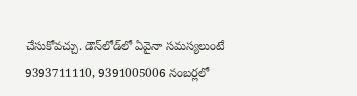చేసుకోవచ్చు. డౌన్‌లోడ్‌లో ఏవైనా సమస్యలుంటే 9393711110, 9391005006 నంబర్లలో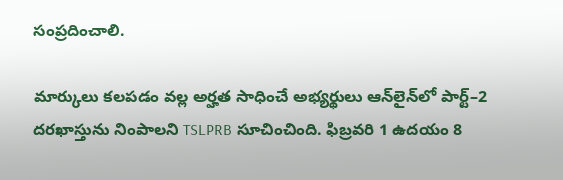సంప్రదించాలి.

మార్కులు కలపడం వల్ల అర్హత సాధించే అభ్యర్థులు ఆన్‌లైన్‌లో పార్ట్‌–2 దరఖాస్తును నింపాలని TSLPRB సూచించింది. ఫిబ్రవరి 1 ఉదయం 8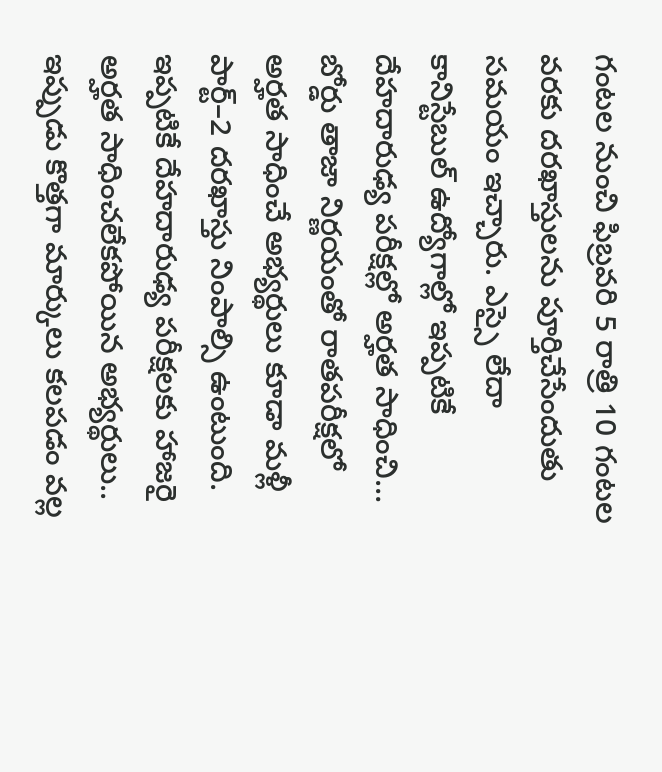గంటల నుంచి ఫిబ్రవరి 5 రాత్రి 10 గంటల వరకు దరఖాస్తులను పూర్తిచేసేందుతు సమయం ఇచ్చారు. ఎస్సై లేదా కానిస్టేబుల్‌ ఉద్యోగాల్లో ఇప్పటికే దేహదారుఢ్య పరీక్షల్లో అర్హత సాధించి… బోర్డు తాజా నిర్ణయంతో రాతపరీక్షలో అర్హత సాధించే అభ్యర్థులు కూడా మళ్లీ పార్ట్‌–2 దరఖాస్తు నింపాల్సి ఉంటుంది. ఇప్పటికే దేహదారుఢ్య పరీక్షలకు హాజరై అర్హత సాధించలేకపోయిన అభ్యర్థులు.. ఇప్పుడు కొత్తగా మార్కులు కలపడం వల్ల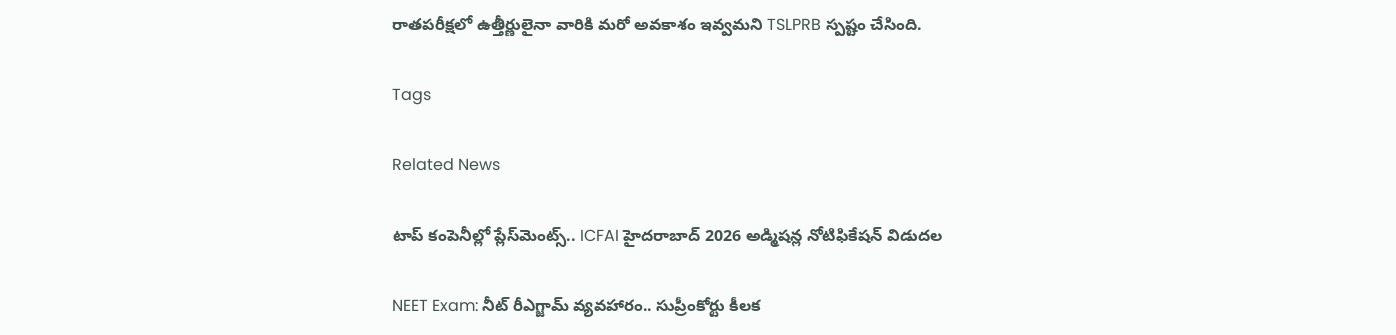రాతపరీక్షలో ఉత్తీర్ణులైనా వారికి మరో అవకాశం ఇవ్వమని TSLPRB స్పష్టం చేసింది.

Tags

Related News

టాప్ కంపెనీల్లో ప్లేస్‌మెంట్స్.. ICFAI హైదరాబాద్ 2026 అడ్మిషన్ల నోటిఫికేషన్ విడుదల

NEET Exam: నీట్ రీఎగ్జామ్ వ్యవహారం.. సుప్రీంకోర్టు కీలక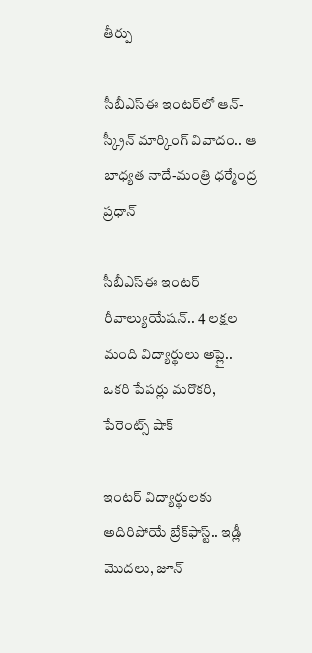తీర్పు

సీబీఎస్ఈ ఇంటర్‌లో ఆన్-స్క్రీన్ మార్కింగ్ వివాదం.. ఆ బాధ్యత నాదే-మంత్రి ధర్మేంద్ర ప్రధాన్

సీబీఎస్ఈ ఇంటర్ రీవాల్యుయేషన్‌.. 4 లక్షల మంది విద్యార్థులు అప్లై.. ఒకరి పేపర్లు మరొకరి, పేరెంట్స్ షాక్

ఇంటర్ విద్యార్థులకు అదిరిపోయే బ్రేక్‌ఫాస్ట్.. ఇడ్లీ మొదలు, జూన్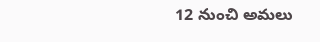12 నుంచి అమలు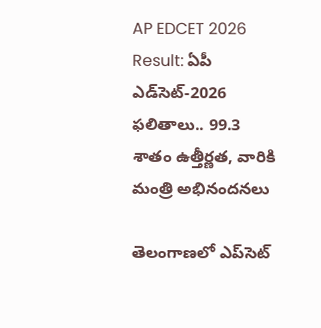AP EDCET 2026 Result: ఏపీ ఎడ్‌సెట్‌-2026 ఫలితాలు.. 99.3 శాతం ఉత్తీర్ణత, వారికి మంత్రి అభినందనలు

తెలంగాణలో ఎప్‌సెట్‌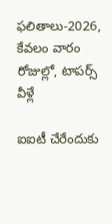ఫలితాలు-2026, కేవలం వారం రోజుల్లో, టాపర్స్ వీళ్లే

ఐఐటీ చేరేందుకు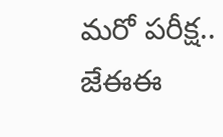మరో పరీక్ష.. జేఈఈ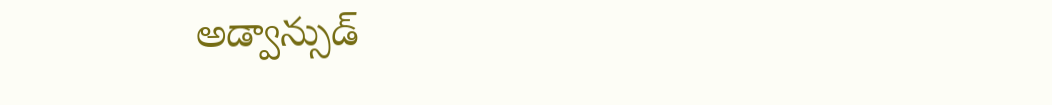అడ్వాన్సుడ్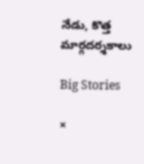నేడు, కొత్త మార్గదర్శకాలు

Big Stories

×